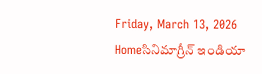Friday, March 13, 2026
Homeసినిమాగ్రీన్ ఇండియా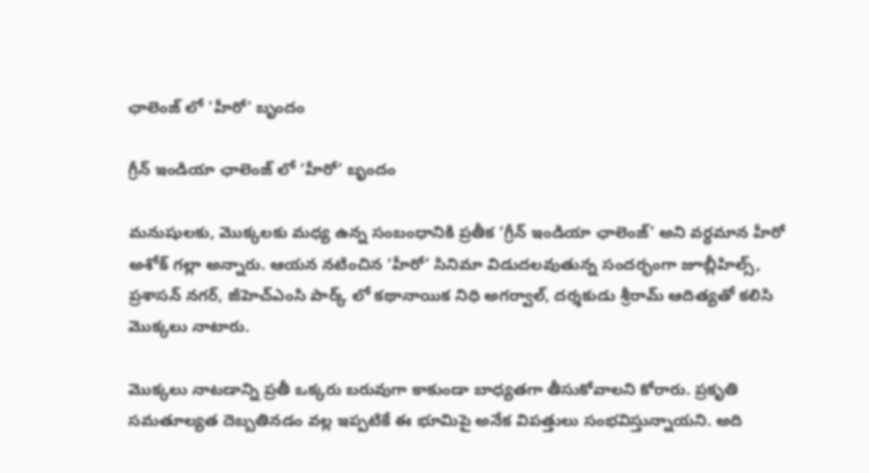ఛాలెంజ్ లో 'హీరో' బృందం

గ్రీన్ ఇండియా ఛాలెంజ్ లో ‘హీరో’ బృందం

మనుషులకు, మొక్కలకు మధ్య ఉన్న సంబంధానికి ప్రతీక ‘గ్రీన్ ఇండియా ఛాలెంజ్’ అని వర్ధమాన హీరో అశోక్ గల్లా అన్నారు. ఆయన నటించిన ‘హీరో’ సినిమా విడుదలవుతున్న సందర్భంగా జూబ్లీహిల్స్, ప్రశాసన్ నగర్, జీహెచ్ఎంసి పార్క్ లో కథానాయిక నిధి అగర్వాల్, దర్శకుడు శ్రీరామ్ ఆదిత్యతో కలిసి మొక్కలు నాటారు.

మొక్కలు నాటడాన్ని ప్రతీ ఒక్కరు బరువుగా కాకుండా బాధ్యతగా తీసుకోవాలని కోరారు. ప్రకృతి సమతూల్యత దెబ్బతినడం వల్ల ఇప్పటికే ఈ భూమిపై అనేక విపత్తులు సంభవిస్తున్నాయని. అది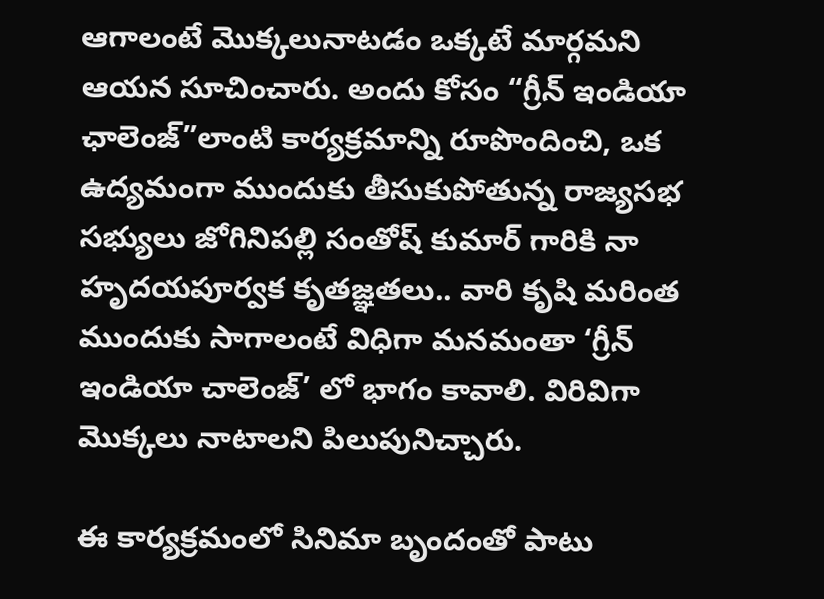ఆగాలంటే మొక్కలునాటడం ఒక్కటే మార్గమని ఆయన సూచించారు. అందు కోసం “గ్రీన్ ఇండియా ఛాలెంజ్”లాంటి కార్యక్రమాన్ని రూపొందించి, ఒక ఉద్యమంగా ముందుకు తీసుకుపోతున్న రాజ్యసభ సభ్యులు జోగినిపల్లి సంతోష్ కుమార్ గారికి నా హృదయపూర్వక కృతజ్ఞతలు.. వారి కృషి మరింత ముందుకు సాగాలంటే విధిగా మనమంతా ‘గ్రీన్ ఇండియా చాలెంజ్’ లో భాగం కావాలి. విరివిగా మొక్కలు నాటాలని పిలుపునిచ్చారు.

ఈ కార్యక్రమంలో సినిమా బృందంతో పాటు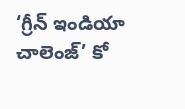‘గ్రీన్ ఇండియా చాలెంజ్’ కో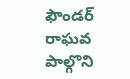ఫౌండర్ రాఘవ పాల్గొని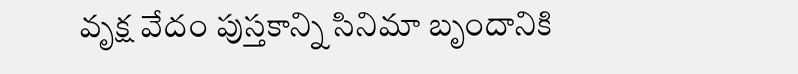వృక్ష వేదం పుస్తకాన్ని సినిమా బృందానికి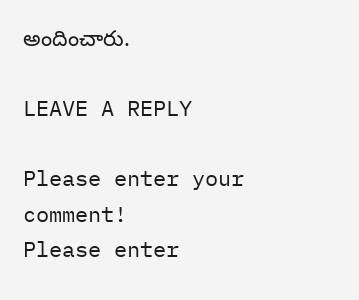అందించారు.

LEAVE A REPLY

Please enter your comment!
Please enter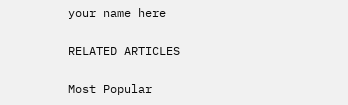your name here

RELATED ARTICLES

Most Popular